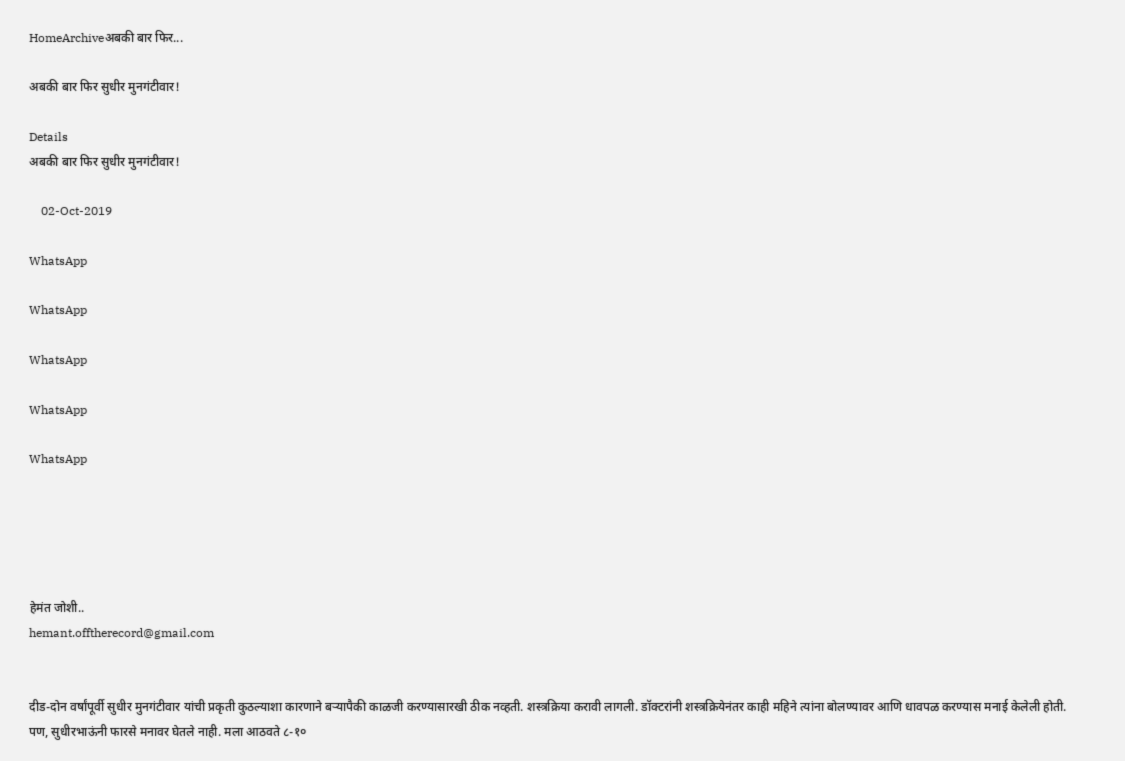HomeArchiveअबकी बार फिर...

अबकी बार फिर सुधीर मुनगंटीवार!

Details
अबकी बार फिर सुधीर मुनगंटीवार!

    02-Oct-2019

WhatsApp

WhatsApp

WhatsApp

WhatsApp

WhatsApp





हेमंत जोशी..
hemant.offtherecord@gmail.com


दीड-दोन वर्षांपूर्वी सुधीर मुनगंटीवार यांची प्रकृती कुठल्याशा कारणाने बऱ्यापैकी काळजी करण्यासारखी ठीक नव्हती. शस्त्रक्रिया करावी लागली. डॉक्टरांनी शस्त्रक्रियेनंतर काही महिने त्यांना बोलण्यावर आणि धावपळ करण्यास मनाई केलेली होती. पण, सुधीरभाऊंनी फारसे मनावर घेतले नाही. मला आठवते ८-१०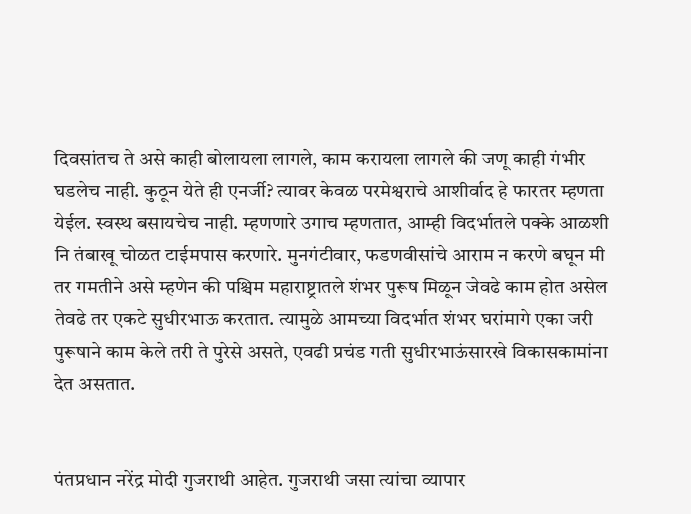दिवसांतच ते असे काही बोलायला लागले, काम करायला लागले की जणू काही गंभीर घडलेच नाही. कुठून येते ही एनर्जी? त्यावर केवळ परमेश्वराचे आशीर्वाद हे फारतर म्हणता येईल. स्वस्थ बसायचेच नाही. म्हणणारे उगाच म्हणतात, आम्ही विदर्भातले पक्के आळशी नि तंबाखू चोळत टाईमपास करणारे. मुनगंटीवार, फडणवीसांचे आराम न करणे बघून मी तर गमतीने असे म्हणेन की पश्चिम महाराष्ट्रातले शंभर पुरूष मिळून जेवढे काम होत असेल तेवढे तर एकटे सुधीरभाऊ करतात. त्यामुळे आमच्या विदर्भात शंभर घरांमागे एका जरी पुरूषाने काम केले तरी ते पुरेसे असते, एवढी प्रचंड गती सुधीरभाऊंसारखे विकासकामांना देत असतात.


पंतप्रधान नरेंद्र मोदी गुजराथी आहेत. गुजराथी जसा त्यांचा व्यापार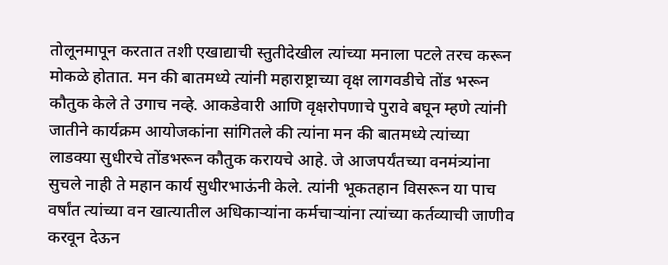तोलूनमापून करतात तशी एखाद्याची स्तुतीदेखील त्यांच्या मनाला पटले तरच करून मोकळे होतात. मन की बातमध्ये त्यांनी महाराष्ट्राच्या वृक्ष लागवडीचे तोंड भरून कौतुक केले ते उगाच नव्हे. आकडेवारी आणि वृक्षरोपणाचे पुरावे बघून म्हणे त्यांनी जातीने कार्यक्रम आयोजकांना सांगितले की त्यांना मन की बातमध्ये त्यांच्या लाडक्या सुधीरचे तोंडभरून कौतुक करायचे आहे. जे आजपर्यंतच्या वनमंत्र्यांना सुचले नाही ते महान कार्य सुधीरभाऊंनी केले. त्यांनी भूकतहान विसरून या पाच वर्षांत त्यांच्या वन खात्यातील अधिकाऱ्यांना कर्मचाऱ्यांना त्यांच्या कर्तव्याची जाणीव करवून देऊन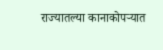राज्यातल्या कानाकोपऱ्यात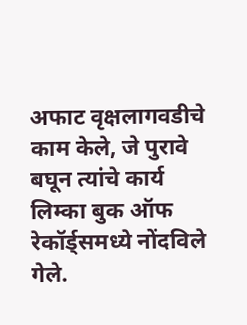अफाट वृक्षलागवडीचे काम केले, जे पुरावे बघून त्यांचे कार्य लिम्का बुक ऑफ रेकॉर्ड्समध्ये नोंदविले गेले.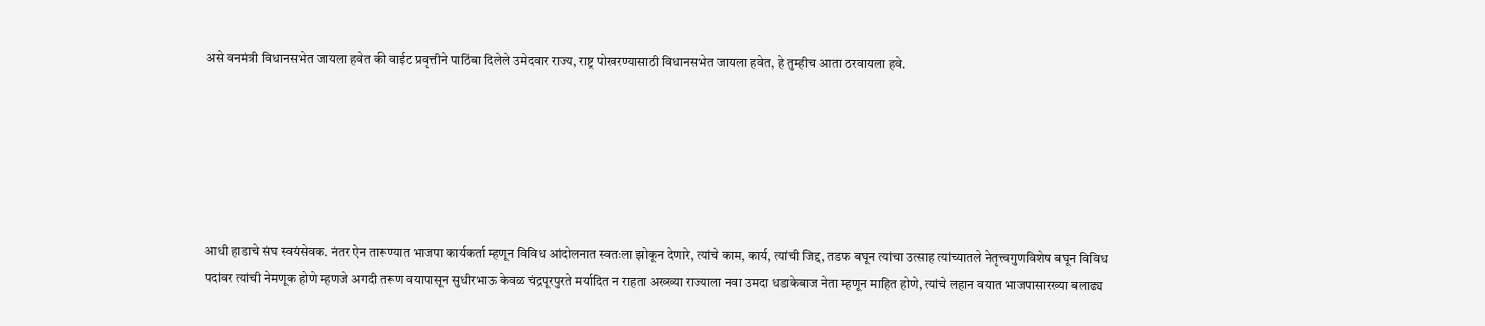असे वनमंत्री विधानसभेत जायला हवेत की वाईट प्रवृत्तीने पाठिंबा दिलेले उमेदवार राज्य, राष्ट्र पोखरण्यासाठी विधानसभेत जायला हवेत, हे तुम्हीच आता ठरवायला हवे.






आधी हाडाचे संघ स्वयंसेवक. नंतर ऐन तारूण्यात भाजपा कार्यकर्ता म्हणून विविध आंदोलनात स्वतःला झोकून देणारे, त्यांचे काम, कार्य, त्यांची जिद्द, तडफ बघून त्यांचा उत्साह त्यांच्यातले नेतृत्त्वगुणविशेष बघून विविध पदांवर त्यांची नेमणूक होणे म्हणजे अगदी तरूण वयापासून सुधीरभाऊ केवळ चंद्रपूरपुरते मर्यादित न राहता अख्ख्या राज्याला नवा उमदा धडाकेबाज नेता म्हणून माहित होणे, त्यांचे लहान वयात भाजपासारख्या बलाढ्य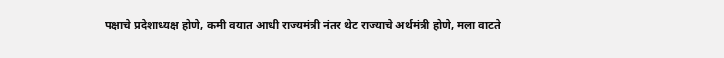पक्षाचे प्रदेशाध्यक्ष होणे, कमी वयात आधी राज्यमंत्री नंतर थेट राज्याचे अर्थमंत्री होणे, मला वाटते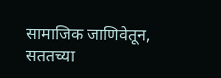सामाजिक जाणिवेतून, सततच्या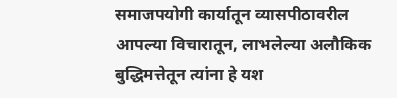समाजपयोगी कार्यातून व्यासपीठावरील आपल्या विचारातून, लाभलेल्या अलौकिक बुद्धिमत्तेतून त्यांना हे यश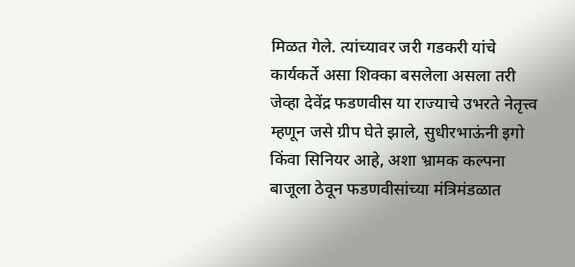मिळत गेले. त्यांच्यावर जरी गडकरी यांचे कार्यकर्ते असा शिक्का बसलेला असला तरी जेव्हा देवेंद्र फडणवीस या राज्याचे उभरते नेतृत्त्व म्हणून जसे ग्रीप घेते झाले, सुधीरभाऊंनी इगो किंवा सिनियर आहे, अशा भ्रामक कल्पना बाजूला ठेवून फडणवीसांच्या मंत्रिमंडळात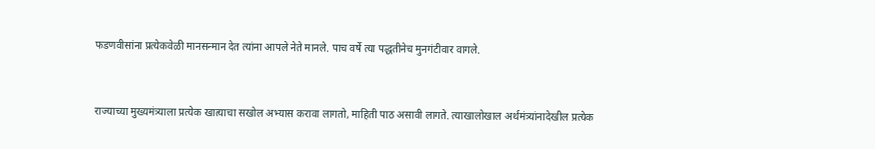फडणवीसांना प्रत्येकवेळी मानसन्मान देत त्यांना आपले नेते मानले. पाच वर्षे त्या पद्धतीनेच मुनगंटीवार वागले.


राज्याच्या मुख्यमंत्र्याला प्रत्येक खात्याचा सखोल अभ्यास करावा लागतो, माहिती पाठ असावी लागते. त्याखालोखाल अर्थमंत्र्यांनादेखील प्रत्येक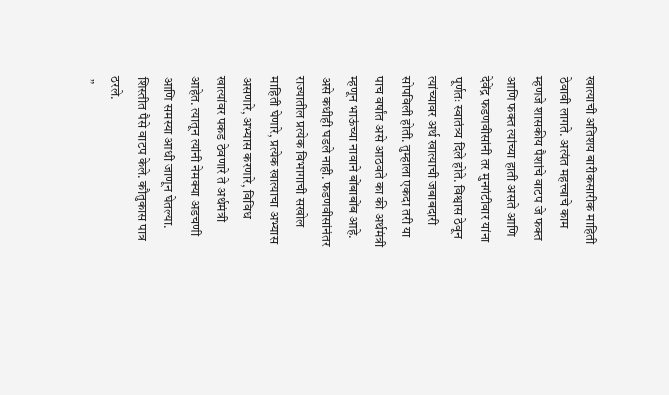खात्याची अतिशय बारीकसारीक माहिती ठेवावी लागते. अत्यंत महत्त्वाचे काम म्हणजे शासकीय पैशांचे वाटप जे फक्त आणि फक्त त्यांच्या हाती असते आणि देवेंद्र फडणवीसांनी तर मुनगंटीवार यांना पूर्णतः स्वातंत्र्य दिले होते. विश्वास ठेवून त्यांच्यावर अर्थ खात्याची जबाबदारी सोपविली होती. तुम्हाला एकदा तरी या पाच वर्षांत असे आठवते का की अर्थमंत्री म्हणून भाऊंच्या नावाने बोंबाबोंब आहे. असे कधीही घडले नाही. फडणवीसांनंतर राज्यातील प्रत्येक विभागाची सखोल माहिती घेणारे, प्रत्येक खात्याचा अभ्यास असणारे, अभ्यास करणारे, विविध खात्यांवर पकड ठेवणारे ते अर्थमंत्री आहेत. त्यातून त्यांनी नेमक्या अडचणी आणि समस्या आधी जाणून घेतल्या. शिस्तीत पैसे वाटप केले. कौतुकास पात्र ठरले.
 ”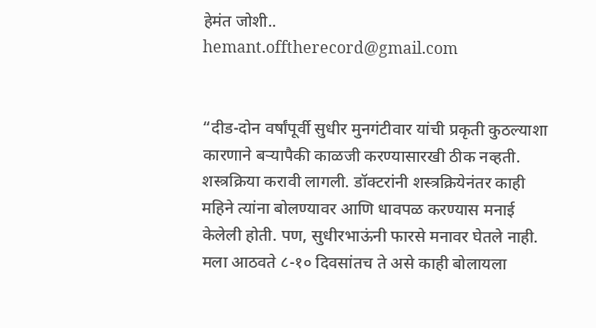हेमंत जोशी..
hemant.offtherecord@gmail.com


“दीड-दोन वर्षांपूर्वी सुधीर मुनगंटीवार यांची प्रकृती कुठल्याशा कारणाने बऱ्यापैकी काळजी करण्यासारखी ठीक नव्हती. शस्त्रक्रिया करावी लागली. डॉक्टरांनी शस्त्रक्रियेनंतर काही महिने त्यांना बोलण्यावर आणि धावपळ करण्यास मनाई केलेली होती. पण, सुधीरभाऊंनी फारसे मनावर घेतले नाही. मला आठवते ८-१० दिवसांतच ते असे काही बोलायला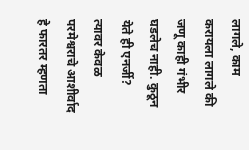लागले, काम करायला लागले की जणू काही गंभीर घडलेच नाही. कुठून येते ही एनर्जी? त्यावर केवळ परमेश्वराचे आशीर्वाद हे फारतर म्हणता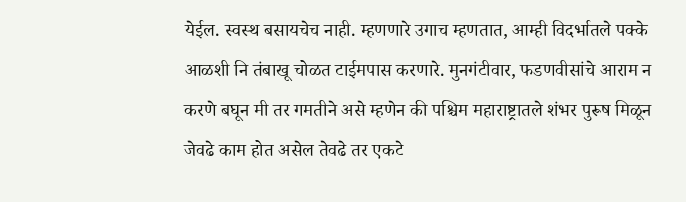येईल. स्वस्थ बसायचेच नाही. म्हणणारे उगाच म्हणतात, आम्ही विदर्भातले पक्के आळशी नि तंबाखू चोळत टाईमपास करणारे. मुनगंटीवार, फडणवीसांचे आराम न करणे बघून मी तर गमतीने असे म्हणेन की पश्चिम महाराष्ट्रातले शंभर पुरूष मिळून जेवढे काम होत असेल तेवढे तर एकटे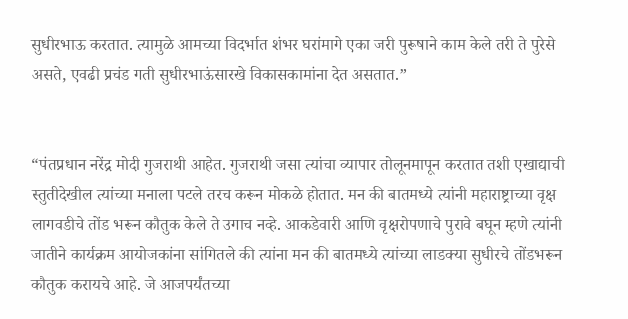सुधीरभाऊ करतात. त्यामुळे आमच्या विदर्भात शंभर घरांमागे एका जरी पुरूषाने काम केले तरी ते पुरेसे असते, एवढी प्रचंड गती सुधीरभाऊंसारखे विकासकामांना देत असतात.”


“पंतप्रधान नरेंद्र मोदी गुजराथी आहेत. गुजराथी जसा त्यांचा व्यापार तोलूनमापून करतात तशी एखाद्याची स्तुतीदेखील त्यांच्या मनाला पटले तरच करून मोकळे होतात. मन की बातमध्ये त्यांनी महाराष्ट्राच्या वृक्ष लागवडीचे तोंड भरून कौतुक केले ते उगाच नव्हे. आकडेवारी आणि वृक्षरोपणाचे पुरावे बघून म्हणे त्यांनी जातीने कार्यक्रम आयोजकांना सांगितले की त्यांना मन की बातमध्ये त्यांच्या लाडक्या सुधीरचे तोंडभरून कौतुक करायचे आहे. जे आजपर्यंतच्या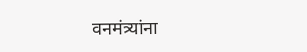वनमंत्र्यांना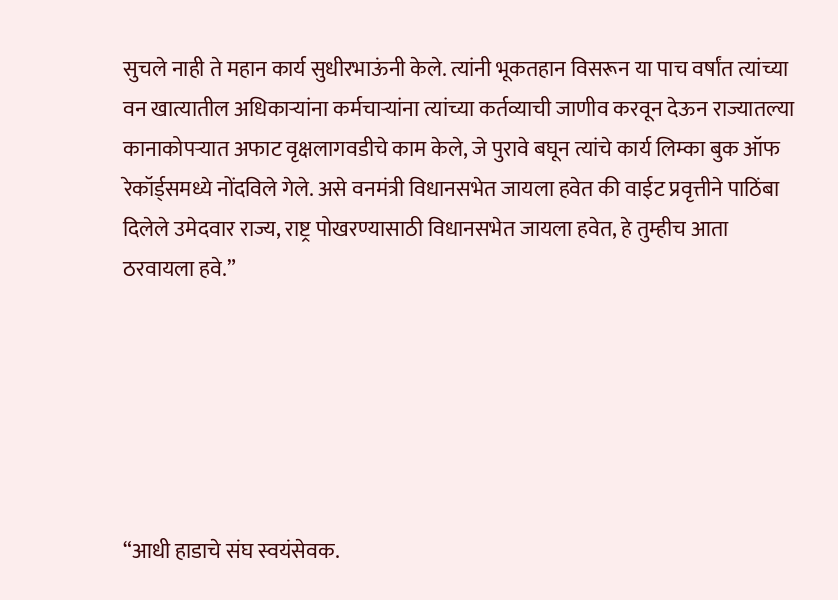सुचले नाही ते महान कार्य सुधीरभाऊंनी केले. त्यांनी भूकतहान विसरून या पाच वर्षांत त्यांच्या वन खात्यातील अधिकाऱ्यांना कर्मचाऱ्यांना त्यांच्या कर्तव्याची जाणीव करवून देऊन राज्यातल्या कानाकोपऱ्यात अफाट वृक्षलागवडीचे काम केले, जे पुरावे बघून त्यांचे कार्य लिम्का बुक ऑफ रेकॉर्ड्समध्ये नोंदविले गेले. असे वनमंत्री विधानसभेत जायला हवेत की वाईट प्रवृत्तीने पाठिंबा दिलेले उमेदवार राज्य, राष्ट्र पोखरण्यासाठी विधानसभेत जायला हवेत, हे तुम्हीच आता ठरवायला हवे.”






“आधी हाडाचे संघ स्वयंसेवक.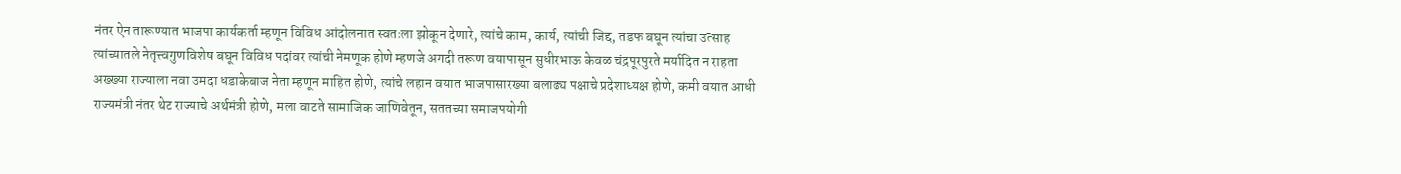नंतर ऐन तारूण्यात भाजपा कार्यकर्ता म्हणून विविध आंदोलनात स्वतःला झोकून देणारे, त्यांचे काम, कार्य, त्यांची जिद्द, तडफ बघून त्यांचा उत्साह त्यांच्यातले नेतृत्त्वगुणविशेष बघून विविध पदांवर त्यांची नेमणूक होणे म्हणजे अगदी तरूण वयापासून सुधीरभाऊ केवळ चंद्रपूरपुरते मर्यादित न राहता अख्ख्या राज्याला नवा उमदा धडाकेबाज नेता म्हणून माहित होणे, त्यांचे लहान वयात भाजपासारख्या बलाढ्य पक्षाचे प्रदेशाध्यक्ष होणे, कमी वयात आधी राज्यमंत्री नंतर थेट राज्याचे अर्थमंत्री होणे, मला वाटते सामाजिक जाणिवेतून, सततच्या समाजपयोगी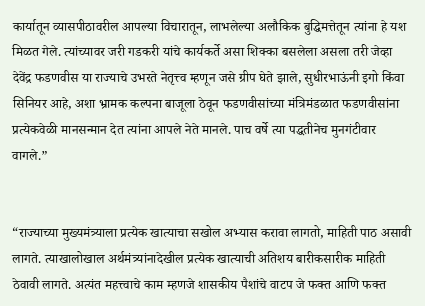कार्यातून व्यासपीठावरील आपल्या विचारातून, लाभलेल्या अलौकिक बुद्धिमत्तेतून त्यांना हे यश मिळत गेले. त्यांच्यावर जरी गडकरी यांचे कार्यकर्ते असा शिक्का बसलेला असला तरी जेव्हा देवेंद्र फडणवीस या राज्याचे उभरते नेतृत्त्व म्हणून जसे ग्रीप घेते झाले, सुधीरभाऊंनी इगो किंवा सिनियर आहे, अशा भ्रामक कल्पना बाजूला ठेवून फडणवीसांच्या मंत्रिमंडळात फडणवीसांना प्रत्येकवेळी मानसन्मान देत त्यांना आपले नेते मानले. पाच वर्षे त्या पद्धतीनेच मुनगंटीवार वागले.”


“राज्याच्या मुख्यमंत्र्याला प्रत्येक खात्याचा सखोल अभ्यास करावा लागतो, माहिती पाठ असावी लागते. त्याखालोखाल अर्थमंत्र्यांनादेखील प्रत्येक खात्याची अतिशय बारीकसारीक माहिती ठेवावी लागते. अत्यंत महत्त्वाचे काम म्हणजे शासकीय पैशांचे वाटप जे फक्त आणि फक्त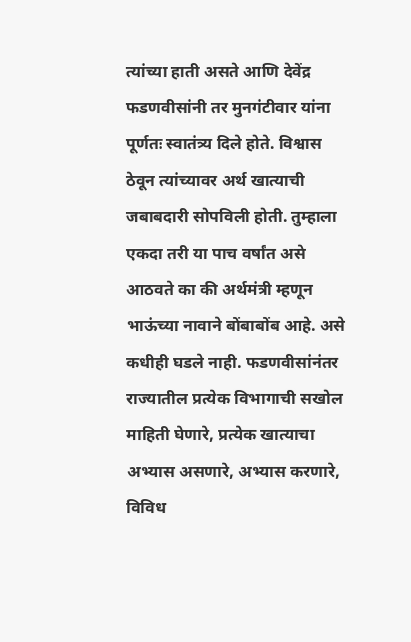त्यांच्या हाती असते आणि देवेंद्र फडणवीसांनी तर मुनगंटीवार यांना पूर्णतः स्वातंत्र्य दिले होते. विश्वास ठेवून त्यांच्यावर अर्थ खात्याची जबाबदारी सोपविली होती. तुम्हाला एकदा तरी या पाच वर्षांत असे आठवते का की अर्थमंत्री म्हणून भाऊंच्या नावाने बोंबाबोंब आहे. असे कधीही घडले नाही. फडणवीसांनंतर राज्यातील प्रत्येक विभागाची सखोल माहिती घेणारे, प्रत्येक खात्याचा अभ्यास असणारे, अभ्यास करणारे, विविध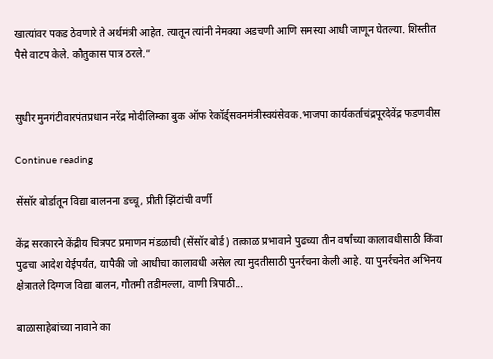खात्यांवर पकड ठेवणारे ते अर्थमंत्री आहेत. त्यातून त्यांनी नेमक्या अडचणी आणि समस्या आधी जाणून घेतल्या. शिस्तीत पैसे वाटप केले. कौतुकास पात्र ठरले.”


सुधीर मुनगंटीवारपंतप्रधान नरेंद्र मोदीलिम्का बुक ऑफ रेकॉर्ड्सवनमंत्रीस्वयंसेवक.भाजपा कार्यकर्ताचंद्रपूरदेवेंद्र फडणवीस

Continue reading

सेंसॉर बोर्डातून विद्या बालनना डच्चू, प्रीती झिंटांची वर्णी

केंद्र सरकारने केंद्रीय चित्रपट प्रमाणन मंडळाची (सेंसॉर बोर्ड) तत्काळ प्रभावाने पुढच्या तीन वर्षांच्या कालावधीसाठी किंवा पुढचा आदेश येईपर्यंत, यापैकी जो आधीचा कालावधी असेल त्या मुदतीसाठी पुनर्रचना केली आहे. या पुनर्रचनेत अभिनय क्षेत्रातले दिग्गज विद्या बालन, गौतमी तडीमल्ला, वाणी त्रिपाठी...

बाळासाहेबांच्या नावाने का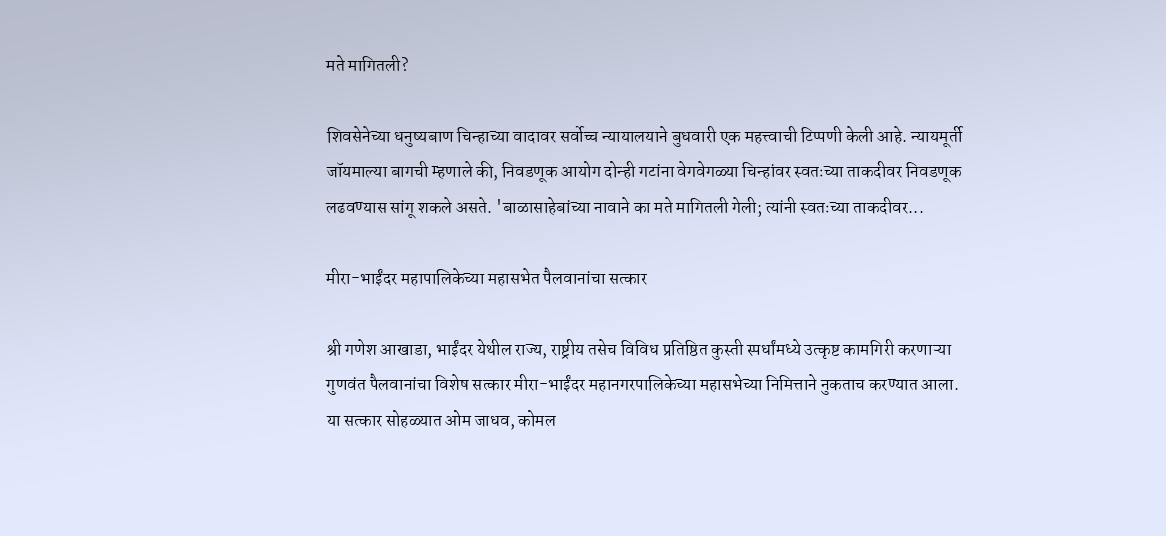मते मागितली?

शिवसेनेच्या धनुष्यबाण चिन्हाच्या वादावर सर्वोच्च न्यायालयाने बुधवारी एक महत्त्वाची टिप्पणी केली आहे. न्यायमूर्ती जॉयमाल्या बागची म्हणाले की, निवडणूक आयोग दोन्ही गटांना वेगवेगळ्या चिन्हांवर स्वतःच्या ताकदीवर निवडणूक लढवण्यास सांगू शकले असते. 'बाळासाहेबांच्या नावाने का मते मागितली गेली; त्यांनी स्वतःच्या ताकदीवर...

मीरा-भाईंदर महापालिकेच्या महासभेत पैलवानांचा सत्कार

श्री गणेश आखाडा, भाईंदर येथील राज्य, राष्ट्रीय तसेच विविध प्रतिष्ठित कुस्ती स्पर्धांमध्ये उत्कृष्ट कामगिरी करणाऱ्या गुणवंत पैलवानांचा विशेष सत्कार मीरा-भाईंदर महानगरपालिकेच्या महासभेच्या निमित्ताने नुकताच करण्यात आला. या सत्कार सोहळ्यात ओम जाधव, कोमल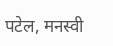पटेल, मनस्वी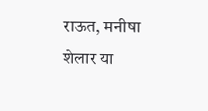राऊत, मनीषा शेलार या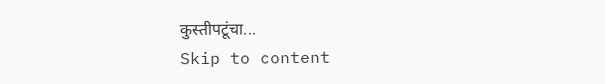कुस्तीपटूंचा...
Skip to content